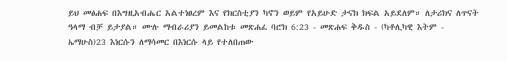ይህ መፅሐፍ በእግዚአብሔር አልተነፀረም እና የክርስቲያን ካኖን ወይም የአይሁድ ታናክ ክፍል አይደለም። ለታሪክና ለጥናት ዓላማ ብቻ ይታያል። ሙሉ ማብራሪያን ይመልከቱ መጽሐፈ ባሮክ 6:23 - መጽሐፍ ቅዱስ - (ካቶሊካዊ እትም - ኤማሁስ)23 እነርሱን ለማሳመር በእነርሱ ላይ የተለበጠው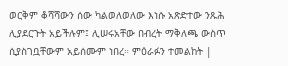ወርቅም ቆሻሻውን ሰው ካልወለወለው እነሱ አጽድተው ንጹሕ ሊያደርጉት አይችሉም፤ ሊሠሩአቸው በብረት ማቅለጫ ውስጥ ሲያስገቧቸውም አይሰሙም ነበረ። ምዕራፉን ተመልከት |